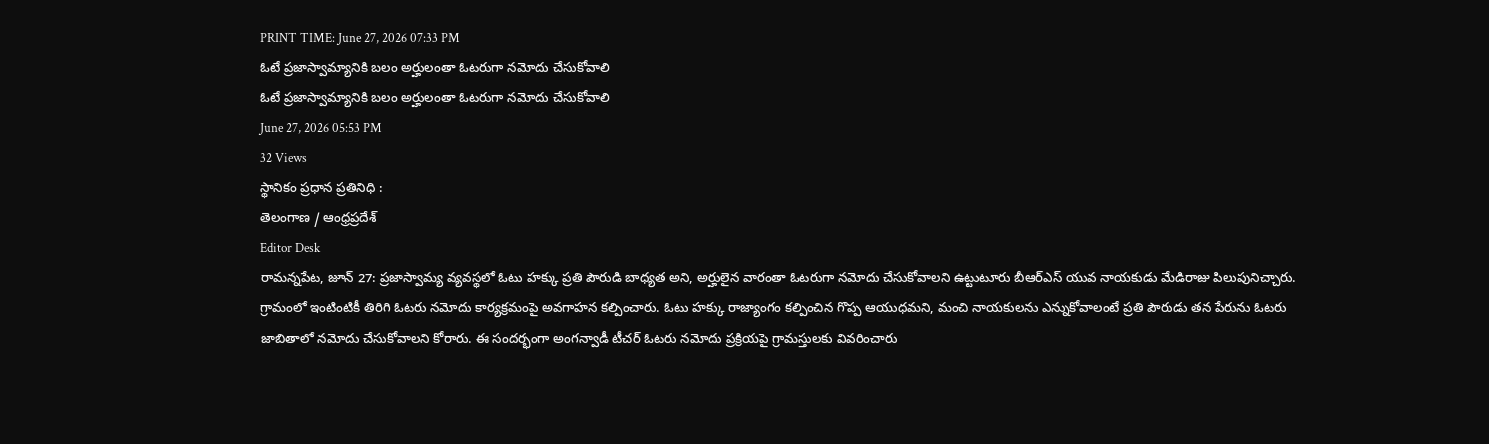PRINT TIME: June 27, 2026 07:33 PM
ఓటే ప్రజాస్వామ్యానికి బలం అర్హులంతా ఓటరుగా నమోదు చేసుకోవాలి
ఓటే ప్రజాస్వామ్యానికి బలం అర్హులంతా ఓటరుగా నమోదు చేసుకోవాలి
June 27, 2026 05:53 PM
32 Views
స్థానికం ప్రధాన ప్రతినిధి :
తెలంగాణ / ఆంధ్రప్రదేశ్
Editor Desk
రామన్నపేట, జూన్ 27: ప్రజాస్వామ్య వ్యవస్థలో ఓటు హక్కు ప్రతి పౌరుడి బాధ్యత అని, అర్హులైన వారంతా ఓటరుగా నమోదు చేసుకోవాలని ఉట్టుటూరు బీఆర్ఎస్ యువ నాయకుడు మేడిరాజు పిలుపునిచ్చారు. గ్రామంలో ఇంటింటికీ తిరిగి ఓటరు నమోదు కార్యక్రమంపై అవగాహన కల్పించారు. ఓటు హక్కు రాజ్యాంగం కల్పించిన గొప్ప ఆయుధమని, మంచి నాయకులను ఎన్నుకోవాలంటే ప్రతి పౌరుడు తన పేరును ఓటరు జాబితాలో నమోదు చేసుకోవాలని కోరారు. ఈ సందర్భంగా అంగన్వాడీ టీచర్ ఓటరు నమోదు ప్రక్రియపై గ్రామస్తులకు వివరించారు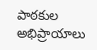పాఠకుల అభిప్రాయాలు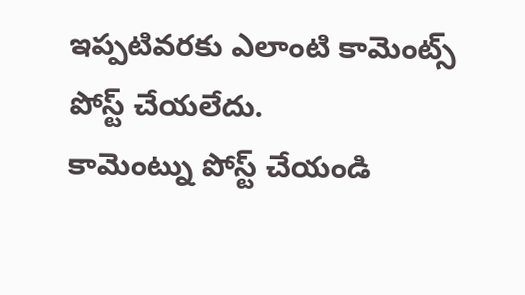ఇప్పటివరకు ఎలాంటి కామెంట్స్ పోస్ట్ చేయలేదు.
కామెంట్ను పోస్ట్ చేయండి